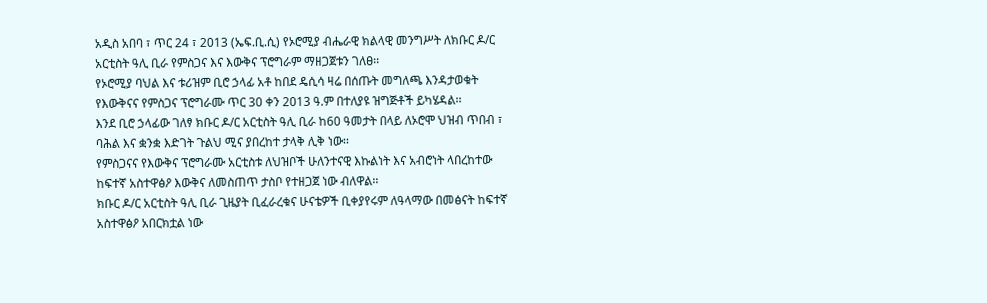አዲስ አበባ ፣ ጥር 24 ፣ 2013 (ኤፍ.ቢ.ሲ) የኦሮሚያ ብሔራዊ ክልላዊ መንግሥት ለክቡር ዶ/ር አርቲስት ዓሊ ቢራ የምስጋና እና እውቅና ፕሮግራም ማዘጋጀቱን ገለፀ፡፡
የኦሮሚያ ባህል እና ቱሪዝም ቢሮ ኃላፊ አቶ ከበደ ዴሲሳ ዛሬ በሰጡት መግለጫ እንዳታወቁት የእውቅናና የምስጋና ፕሮግራሙ ጥር 30 ቀን 2013 ዓ.ም በተለያዩ ዝግጅቶች ይካሄዳል፡፡
እንደ ቢሮ ኃላፊው ገለፃ ክቡር ዶ/ር አርቲስት ዓሊ ቢራ ከ60 ዓመታት በላይ ለኦሮሞ ህዝብ ጥበብ ፣ ባሕል እና ቋንቋ እድገት ጉልህ ሚና ያበረከተ ታላቅ ሊቅ ነው፡፡
የምስጋናና የእውቅና ፕሮግራሙ አርቲስቱ ለህዝቦች ሁለንተናዊ እኩልነት እና አብሮነት ላበረከተው ከፍተኛ አስተዋፅዖ እውቅና ለመስጠጥ ታስቦ የተዘጋጀ ነው ብለዋል፡፡
ክቡር ዶ/ር አርቲስት ዓሊ ቢራ ጊዜያት ቢፈራረቁና ሁናቴዎች ቢቀያየሩም ለዓላማው በመፅናት ከፍተኛ አስተዋፅዖ አበርክቷል ነው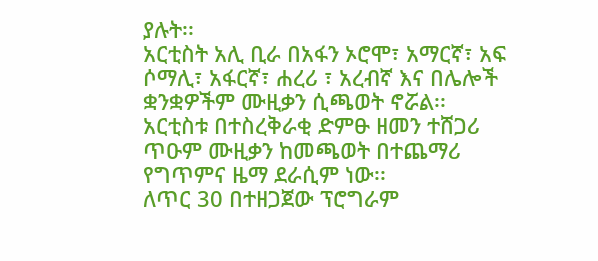ያሉት፡፡
አርቲስት አሊ ቢራ በአፋን ኦሮሞ፣ አማርኛ፣ አፍ ሶማሊ፣ አፋርኛ፣ ሐረሪ ፣ አረብኛ እና በሌሎች ቋንቋዎችም ሙዚቃን ሲጫወት ኖሯል፡፡
አርቲስቱ በተስረቅራቂ ድምፁ ዘመን ተሸጋሪ ጥዑም ሙዚቃን ከመጫወት በተጨማሪ የግጥምና ዜማ ደራሲም ነው፡፡
ለጥር 30 በተዘጋጀው ፕሮግራም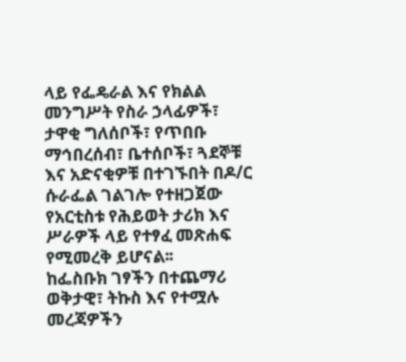ላይ የፌዴራል እና የክልል መንግሥት የስራ ኃላፊዎች፣ ታዋቂ ግለሰቦች፣ የጥበቡ ማኅበረሰብ፣ ቤተሰቦች፣ ጓደኞቹ እና አድናቂዎቹ በተገኙበት በዶ/ር ሱራፌል ገልገሎ የተዘጋጀው የአርቲስቱ የሕይወት ታሪክ እና ሥራዎች ላይ የተፃፈ መጽሐፍ የሚመረቅ ይሆናል፡፡
ከፌስቡክ ገፃችን በተጨማሪ ወቅታዊ፣ ትኩስ እና የተሟሉ መረጃዎችን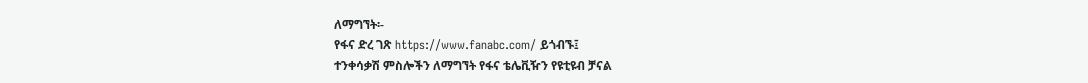ለማግኘት፡-
የፋና ድረ ገጽ https://www.fanabc.com/ ይጎብኙ፤
ተንቀሳቃሽ ምስሎችን ለማግኘት የፋና ቴሌቪዥን የዩቲዩብ ቻናል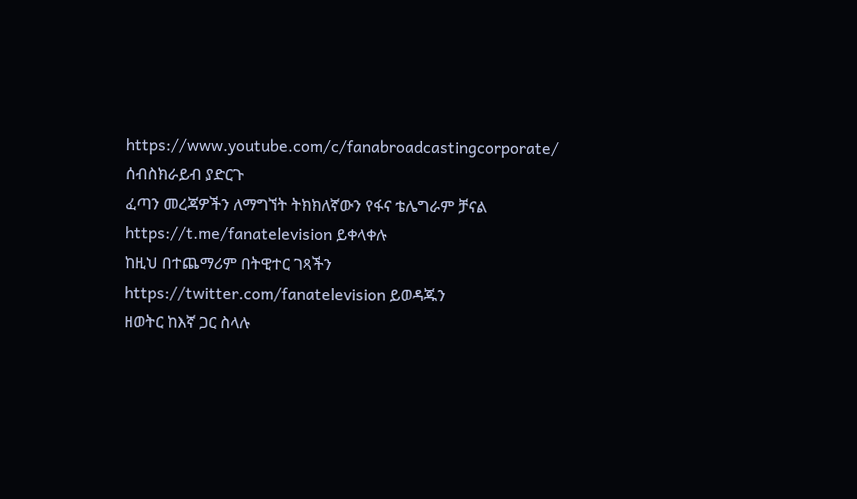https://www.youtube.com/c/fanabroadcastingcorporate/ ሰብስክራይብ ያድርጉ
ፈጣን መረጃዎችን ለማግኘት ትክክለኛውን የፋና ቴሌግራም ቻናል https://t.me/fanatelevision ይቀላቀሉ
ከዚህ በተጨማሪም በትዊተር ገጻችን https://twitter.com/fanatelevision ይወዳጁን
ዘወትር ከእኛ ጋር ስላሉ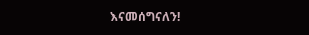እናመሰግናለን!